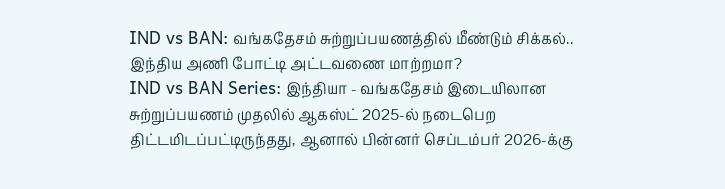IND vs BAN: வங்கதேசம் சுற்றுப்பயணத்தில் மீண்டும் சிக்கல்.. இந்திய அணி போட்டி அட்டவணை மாற்றமா?
IND vs BAN Series: இந்தியா - வங்கதேசம் இடையிலான சுற்றுப்பயணம் முதலில் ஆகஸ்ட் 2025-ல் நடைபெற திட்டமிடப்பட்டிருந்தது, ஆனால் பின்னர் செப்டம்பர் 2026-க்கு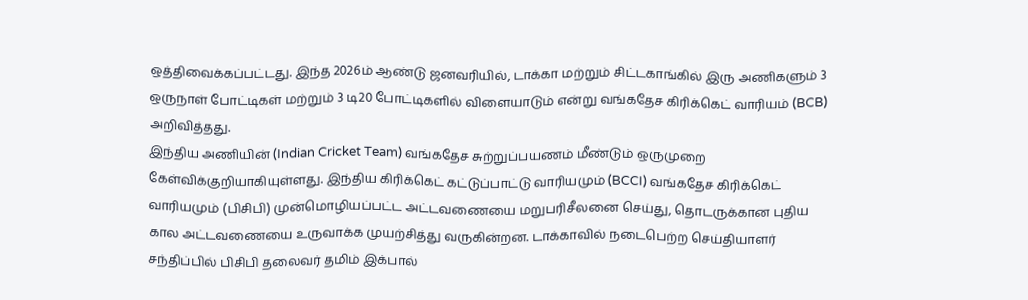ஒத்திவைக்கப்பட்டது. இந்த 2026ம் ஆண்டு ஜனவரியில், டாக்கா மற்றும் சிட்டகாங்கில் இரு அணிகளும் 3 ஒருநாள் போட்டிகள் மற்றும் 3 டி20 போட்டிகளில் விளையாடும் என்று வங்கதேச கிரிக்கெட் வாரியம் (BCB) அறிவித்தது.
இந்திய அணியின் (Indian Cricket Team) வங்கதேச சுற்றுப்பயணம் மீண்டும் ஒருமுறை கேள்விக்குறியாகியுள்ளது. இந்திய கிரிக்கெட் கட்டுப்பாட்டு வாரியமும் (BCCI) வங்கதேச கிரிக்கெட் வாரியமும் (பிசிபி) முன்மொழியப்பட்ட அட்டவணையை மறுபரிசீலனை செய்து, தொடருக்கான புதிய கால அட்டவணையை உருவாக்க முயற்சித்து வருகின்றன. டாக்காவில் நடைபெற்ற செய்தியாளர் சந்திப்பில் பிசிபி தலைவர் தமிம் இக்பால்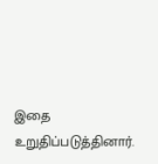இதை உறுதிப்படுத்தினார்.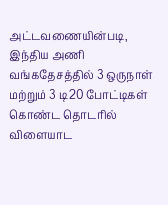அட்டவணையின்படி, இந்திய அணி வங்கதேசத்தில் 3 ஒருநாள் மற்றும் 3 டி20 போட்டிகள் கொண்ட தொடரில் விளையாட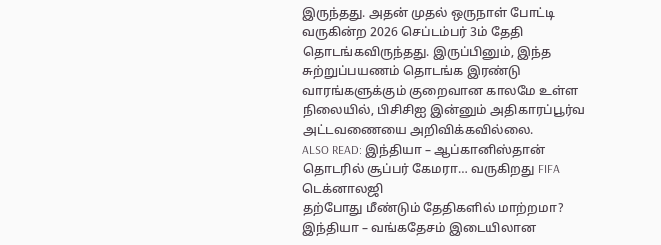இருந்தது. அதன் முதல் ஒருநாள் போட்டி வருகின்ற 2026 செப்டம்பர் 3ம் தேதி தொடங்கவிருந்தது. இருப்பினும், இந்த சுற்றுப்பயணம் தொடங்க இரண்டு வாரங்களுக்கும் குறைவான காலமே உள்ள நிலையில், பிசிசிஐ இன்னும் அதிகாரப்பூர்வ அட்டவணையை அறிவிக்கவில்லை.
ALSO READ: இந்தியா – ஆப்கானிஸ்தான் தொடரில் சூப்பர் கேமரா… வருகிறது FIFA டெக்னாலஜி
தற்போது மீண்டும் தேதிகளில் மாற்றமா?
இந்தியா – வங்கதேசம் இடையிலான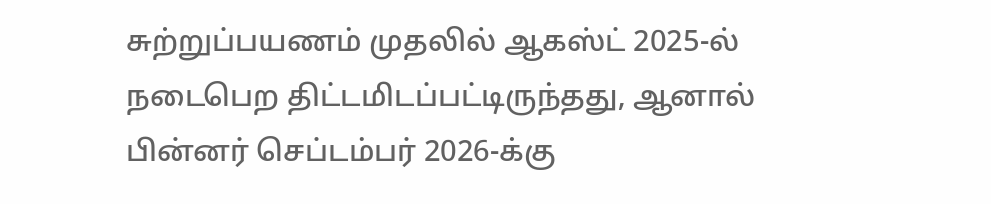சுற்றுப்பயணம் முதலில் ஆகஸ்ட் 2025-ல் நடைபெற திட்டமிடப்பட்டிருந்தது, ஆனால் பின்னர் செப்டம்பர் 2026-க்கு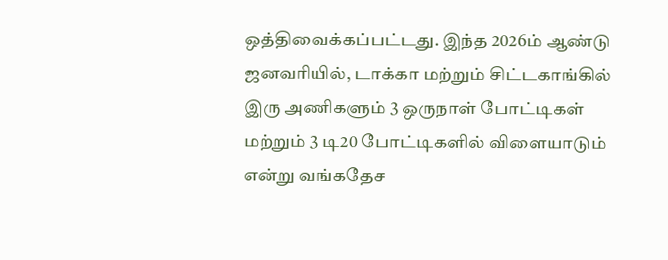ஒத்திவைக்கப்பட்டது. இந்த 2026ம் ஆண்டு ஜனவரியில், டாக்கா மற்றும் சிட்டகாங்கில் இரு அணிகளும் 3 ஒருநாள் போட்டிகள் மற்றும் 3 டி20 போட்டிகளில் விளையாடும் என்று வங்கதேச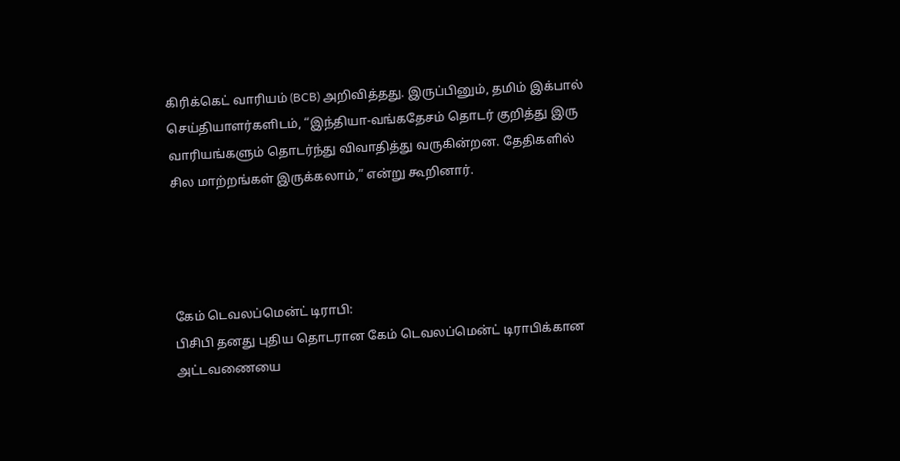கிரிக்கெட் வாரியம் (BCB) அறிவித்தது. இருப்பினும், தமிம் இக்பால் செய்தியாளர்களிடம், “இந்தியா-வங்கதேசம் தொடர் குறித்து இரு வாரியங்களும் தொடர்ந்து விவாதித்து வருகின்றன. தேதிகளில் சில மாற்றங்கள் இருக்கலாம்,” என்று கூறினார்.




கேம் டெவலப்மென்ட் டிராபி:
பிசிபி தனது புதிய தொடரான கேம் டெவலப்மென்ட் டிராபிக்கான அட்டவணையை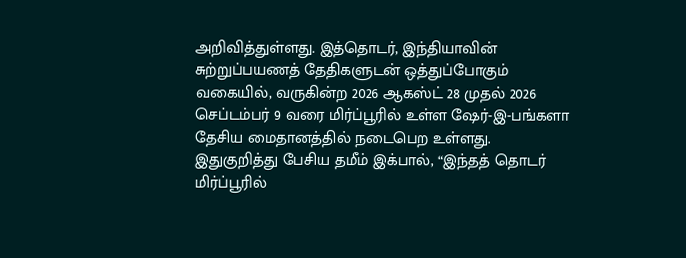அறிவித்துள்ளது. இத்தொடர், இந்தியாவின் சுற்றுப்பயணத் தேதிகளுடன் ஒத்துப்போகும் வகையில், வருகின்ற 2026 ஆகஸ்ட் 28 முதல் 2026 செப்டம்பர் 9 வரை மிர்ப்பூரில் உள்ள ஷேர்-இ-பங்களா தேசிய மைதானத்தில் நடைபெற உள்ளது. இதுகுறித்து பேசிய தமீம் இக்பால், “இந்தத் தொடர் மிர்ப்பூரில்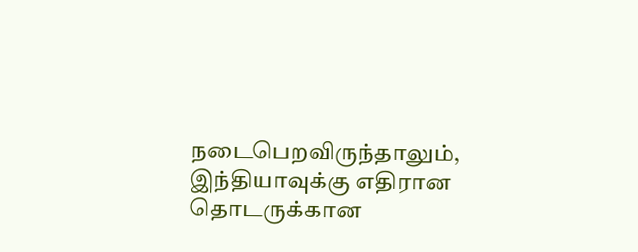நடைபெறவிருந்தாலும், இந்தியாவுக்கு எதிரான தொடருக்கான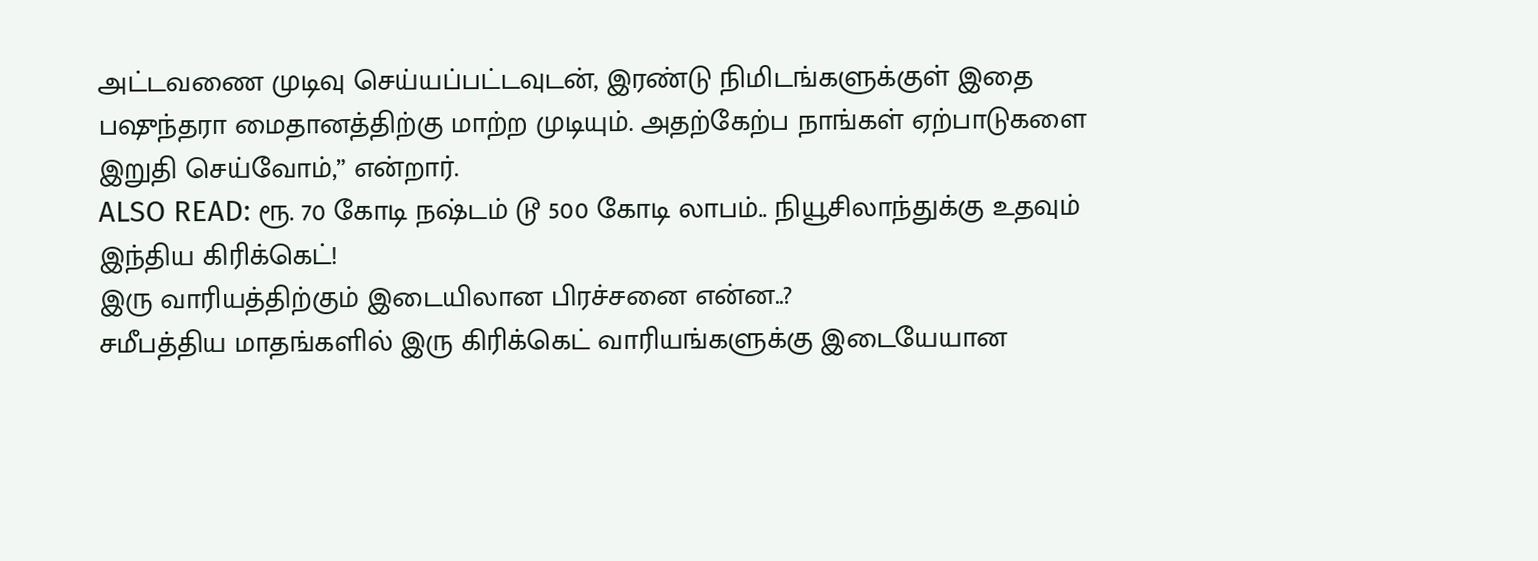அட்டவணை முடிவு செய்யப்பட்டவுடன், இரண்டு நிமிடங்களுக்குள் இதை பஷுந்தரா மைதானத்திற்கு மாற்ற முடியும். அதற்கேற்ப நாங்கள் ஏற்பாடுகளை இறுதி செய்வோம்,” என்றார்.
ALSO READ: ரூ. 70 கோடி நஷ்டம் டூ 500 கோடி லாபம்.. நியூசிலாந்துக்கு உதவும் இந்திய கிரிக்கெட்!
இரு வாரியத்திற்கும் இடையிலான பிரச்சனை என்ன..?
சமீபத்திய மாதங்களில் இரு கிரிக்கெட் வாரியங்களுக்கு இடையேயான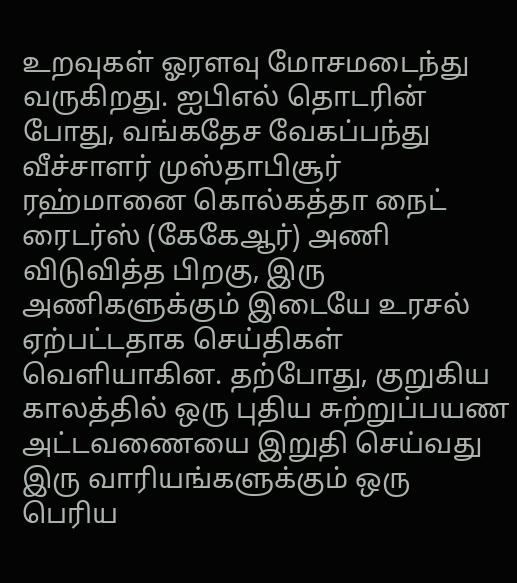உறவுகள் ஓரளவு மோசமடைந்து வருகிறது. ஐபிஎல் தொடரின் போது, வங்கதேச வேகப்பந்து வீச்சாளர் முஸ்தாபிசூர் ரஹ்மானை கொல்கத்தா நைட் ரைடர்ஸ் (கேகேஆர்) அணி விடுவித்த பிறகு, இரு அணிகளுக்கும் இடையே உரசல் ஏற்பட்டதாக செய்திகள் வெளியாகின. தற்போது, குறுகிய காலத்தில் ஒரு புதிய சுற்றுப்பயண அட்டவணையை இறுதி செய்வது இரு வாரியங்களுக்கும் ஒரு பெரிய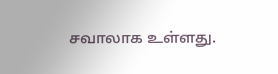சவாலாக உள்ளது.